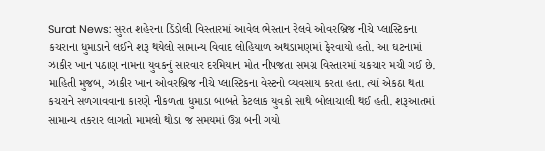Surat News: સુરત શહેરના ડિંડોલી વિસ્તારમાં આવેલ ભેસ્તાન રેલવે ઓવરબ્રિજ નીચે પ્લાસ્ટિકના કચરાના ધુમાડાને લઈને શરૂ થયેલો સામાન્ય વિવાદ લોહિયાળ અથડામણમાં ફેરવાયો હતો. આ ઘટનામાં ઝાકીર ખાન પઠાણ નામના યુવકનું સારવાર દરમિયાન મોત નીપજતા સમગ્ર વિસ્તારમાં ચકચાર મચી ગઈ છે.
માહિતી મુજબ, ઝાકીર ખાન ઓવરબ્રિજ નીચે પ્લાસ્ટિકના વેસ્ટનો વ્યવસાય કરતા હતા. ત્યાં એકઠા થતા કચરાને સળગાવવાના કારણે નીકળતા ધુમાડા બાબતે કેટલાક યુવકો સાથે બોલાચાલી થઈ હતી. શરૂઆતમાં સામાન્ય તકરાર લાગતો મામલો થોડા જ સમયમાં ઉગ્ર બની ગયો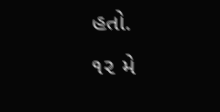હતો.
૧૨ મે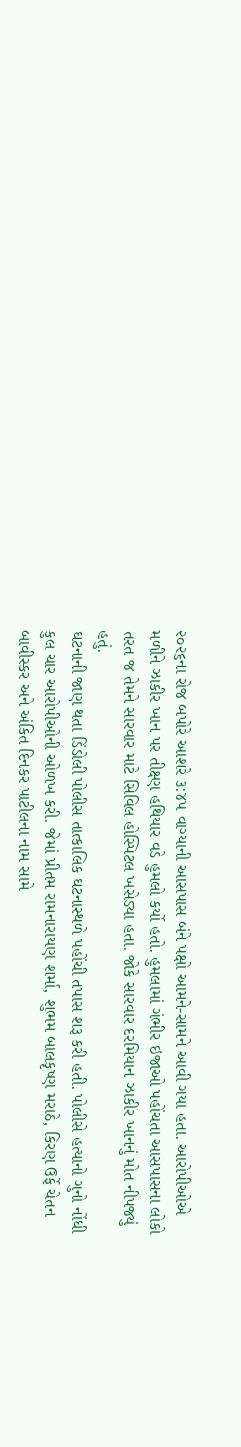૨૦૨૬ના રોજ બપોરે આશરે ૩:૪૫ વાગ્યાની આસપાસ બંને પક્ષો આમને-સામને આવી ગયા હતા. આરોપીઓએ મળીને ઝાકીર ખાન પર તીક્ષ્ણ હથિયાર વડે હુમલો કર્યો હતો. હુમલામાં ગંભીર ઇજાઓ પહોંચતા આસપાસના લોકો તરત જ તેમને સારવાર માટે સિવિલ હોસ્પિટલ ખસેડ્યા હતા. જોકે સારવાર દરમિયાન ઝાકીર ખાનનું મોત નીપજ્યું હતું.
ઘટનાની જાણ થતા ડિંડોલી પોલીસ તાત્કાલિક ઘટનાસ્થળે પહોંચી તપાસ શરૂ કરી હતી. પોલીસે હત્યાનો ગુનો નોંધી કુલ ચાર આરોપીઓની ઓળખ કરી. જેમાં પ્રીતમ રામનારાયણ શર્મા, શુભમ બાલકૃષ્ણ મરાઠે, કિરણ ઉર્ફે ચેતન બાવીસ્કર અને અંકિત દિનકર પાટીલના નામ સામે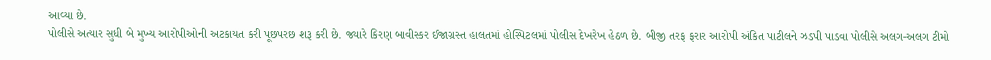આવ્યા છે.
પોલીસે અત્યાર સુધી બે મુખ્ય આરોપીઓની અટકાયત કરી પૂછપરછ શરૂ કરી છે. જ્યારે કિરણ બાવીસ્કર ઈજાગ્રસ્ત હાલતમાં હોસ્પિટલમાં પોલીસ દેખરેખ હેઠળ છે. બીજી તરફ ફરાર આરોપી અંકિત પાટીલને ઝડપી પાડવા પોલીસે અલગ-અલગ ટીમો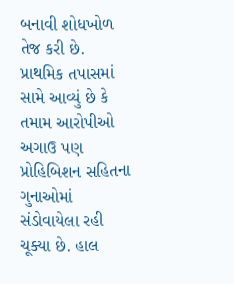બનાવી શોધખોળ તેજ કરી છે.
પ્રાથમિક તપાસમાં સામે આવ્યું છે કે તમામ આરોપીઓ અગાઉ પણ પ્રોહિબિશન સહિતના ગુનાઓમાં સંડોવાયેલા રહી ચૂક્યા છે. હાલ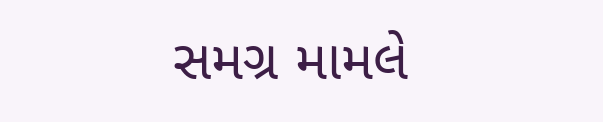સમગ્ર મામલે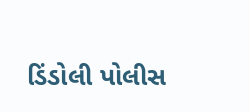ડિંડોલી પોલીસ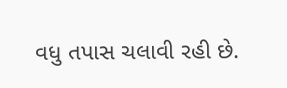વધુ તપાસ ચલાવી રહી છે.